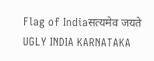Flag of Indiaसत्यमेव जयते
UGLY INDIA KARNATAKA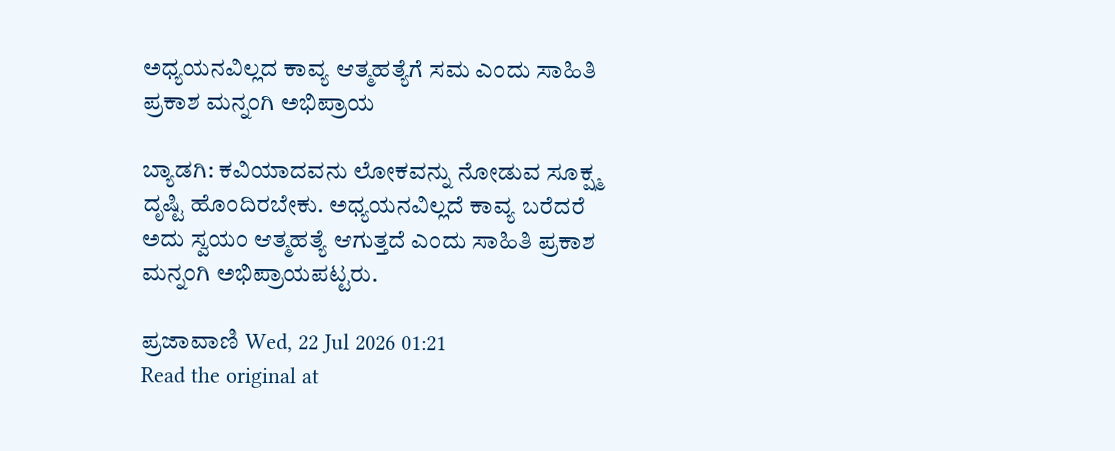ಅಧ್ಯಯನವಿಲ್ಲದ ಕಾವ್ಯ ಆತ್ಮಹತ್ಯೆಗೆ ಸಮ ಎಂದು ಸಾಹಿತಿ ಪ್ರಕಾಶ ಮನ್ನಂಗಿ ಅಭಿಪ್ರಾಯ

ಬ್ಯಾಡಗಿ: ಕವಿಯಾದವನು ಲೋಕವನ್ನು ನೋಡುವ ಸೂಕ್ಷ್ಮ ದೃಷ್ಟಿ ಹೊಂದಿರಬೇಕು. ಅಧ್ಯಯನವಿಲ್ಲದೆ ಕಾವ್ಯ ಬರೆದರೆ ಅದು ಸ್ವಯಂ ಆತ್ಮಹತ್ಯೆ ಆಗುತ್ತದೆ ಎಂದು ಸಾಹಿತಿ ಪ್ರಕಾಶ ಮನ್ನಂಗಿ ಅಭಿಪ್ರಾಯಪಟ್ಟರು.

ಪ್ರಜಾವಾಣಿ Wed, 22 Jul 2026 01:21
Read the original at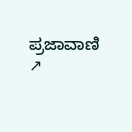ಪ್ರಜಾವಾಣಿ ↗